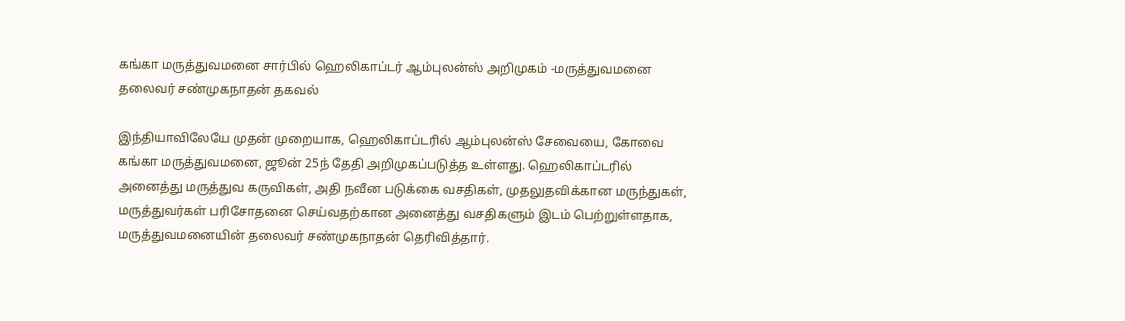கங்கா மருத்துவமனை சார்பில் ஹெலிகாப்டர் ஆம்புலன்ஸ் அறிமுகம் -மருத்துவமனை தலைவர் சண்முகநாதன் தகவல்

இந்தியாவிலேயே முதன் முறையாக, ஹெலிகாப்டரில் ஆம்புலன்ஸ் சேவையை, கோவை கங்கா மருத்துவமனை, ஜூன் 25ந் தேதி அறிமுகப்படுத்த உள்ளது. ஹெலிகாப்டரில் அனைத்து மருத்துவ கருவிகள், அதி நவீன படுக்கை வசதிகள், முதலுதவிக்கான மருந்துகள், மருத்துவர்கள் பரிசோதனை செய்வதற்கான அனைத்து வசதிகளும் இடம் பெற்றுள்ளதாக, மருத்துவமனையின் தலைவர் சண்முகநாதன் தெரிவித்தார்.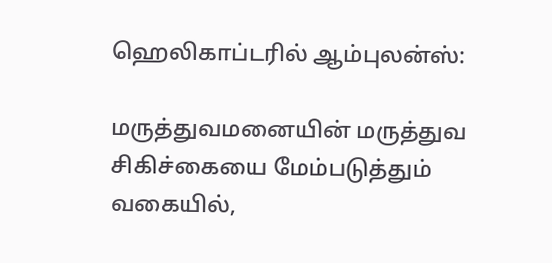ஹெலிகாப்டரில் ஆம்புலன்ஸ்:

மருத்துவமனையின் மருத்துவ சிகிச்கையை மேம்படுத்தும் வகையில்,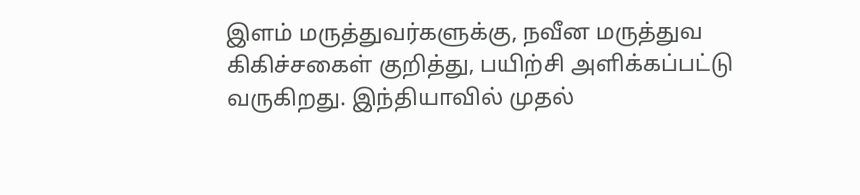இளம் மருத்துவர்களுக்கு, நவீன மருத்துவ கிகிச்சகைள் குறித்து, பயிற்சி அளிக்கப்பட்டு வருகிறது. இந்தியாவில் முதல்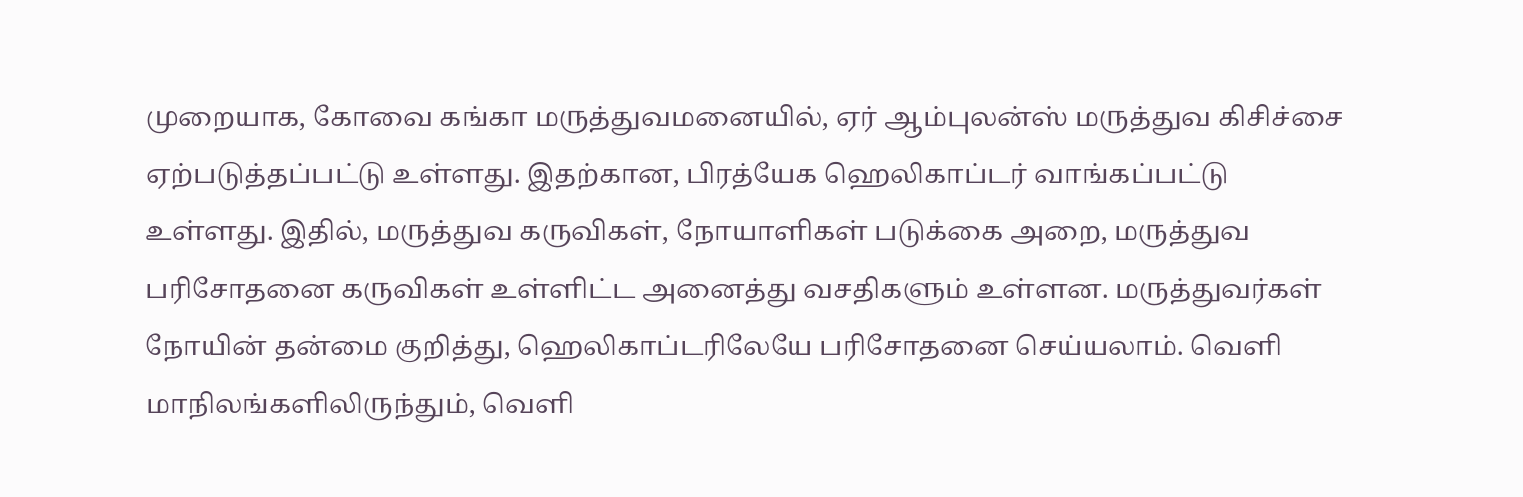முறையாக, கோவை கங்கா மருத்துவமனையில், ஏர் ஆம்புலன்ஸ் மருத்துவ கிசிச்சை ஏற்படுத்தப்பட்டு உள்ளது. இதற்கான, பிரத்யேக ஹெலிகாப்டர் வாங்கப்பட்டு உள்ளது. இதில், மருத்துவ கருவிகள், நோயாளிகள் படுக்கை அறை, மருத்துவ பரிசோதனை கருவிகள் உள்ளிட்ட அனைத்து வசதிகளும் உள்ளன. மருத்துவர்கள் நோயின் தன்மை குறித்து, ஹெலிகாப்டரிலேயே பரிசோதனை செய்யலாம். வெளி மாநிலங்களிலிருந்தும், வெளி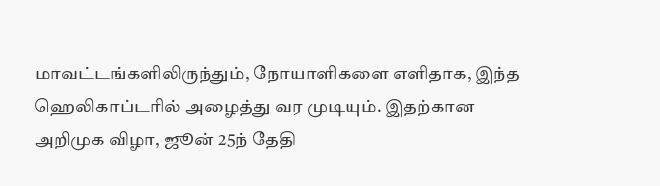மாவட்டங்களிலிருந்தும், நோயாளிகளை எளிதாக, இந்த ஹெலிகாப்டரில் அழைத்து வர முடியும். இதற்கான அறிமுக விழா, ஜூன் 25ந் தேதி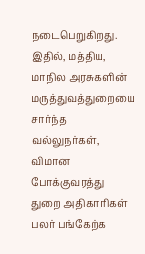நடைபெறுகிறது. இதில், மத்திய, மாநில அரசுகளின் மருத்துவத்துறையை சார்ந்த வல்லுநர்கள், விமான போக்குவரத்து துறை அதிகாரிகள் பலர் பங்கேற்க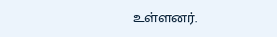உள்ளனர்.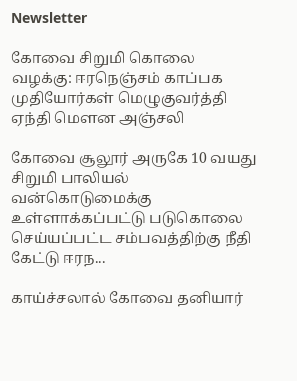Newsletter

கோவை சிறுமி கொலை வழக்கு: ஈரநெஞ்சம் காப்பக முதியோர்கள் மெழுகுவர்த்தி ஏந்தி மௌன அஞ்சலி

கோவை சூலூர் அருகே 10 வயது சிறுமி பாலியல் வன்கொடுமைக்கு உள்ளாக்கப்பட்டு படுகொலை செய்யப்பட்ட சம்பவத்திற்கு நீதி கேட்டு ஈரந...

காய்ச்சலால் கோவை தனியார்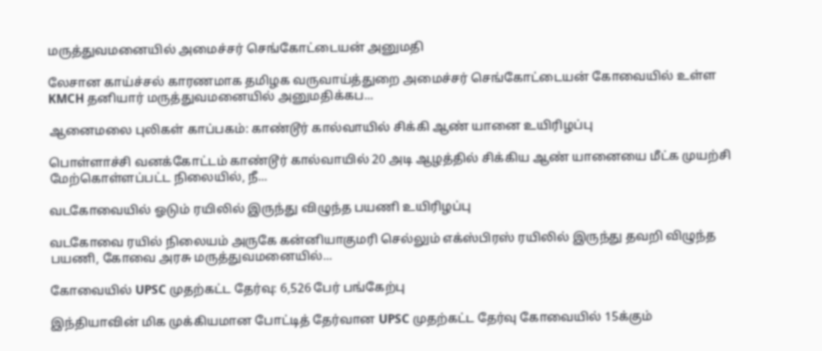மருத்துவமனையில் அமைச்சர் செங்கோட்டையன் அனுமதி

லேசான காய்ச்சல் காரணமாக தமிழக வருவாய்த்துறை அமைச்சர் செங்கோட்டையன் கோவையில் உள்ள KMCH தனியார் மருத்துவமனையில் அனுமதிக்கப...

ஆனைமலை புலிகள் காப்பகம்: காண்டூர் கால்வாயில் சிக்கி ஆண் யானை உயிரிழப்பு

பொள்ளாச்சி வனக்கோட்டம் காண்டூர் கால்வாயில் 20 அடி ஆழத்தில் சிக்கிய ஆண் யானையை மீட்க முயற்சி மேற்கொள்ளப்பட்ட நிலையில், நீ...

வடகோவையில் ஓடும் ரயிலில் இருந்து விழுந்த பயணி உயிரிழப்பு

வடகோவை ரயில் நிலையம் அருகே கன்னியாகுமரி செல்லும் எக்ஸ்பிரஸ் ரயிலில் இருந்து தவறி விழுந்த பயணி, கோவை அரசு மருத்துவமனையில்...

கோவையில் UPSC முதற்கட்ட தேர்வு: 6,526 பேர் பங்கேற்பு

இந்தியாவின் மிக முக்கியமான போட்டித் தேர்வான UPSC முதற்கட்ட தேர்வு கோவையில் 15க்கும்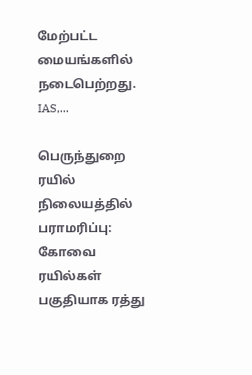மேற்பட்ட மையங்களில் நடைபெற்றது. IAS,...

பெருந்துறை ரயில் நிலையத்தில் பராமரிப்பு: கோவை ரயில்கள் பகுதியாக ரத்து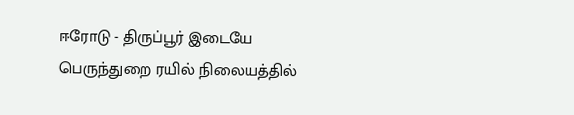ஈரோடு - திருப்பூர் இடையே பெருந்துறை ரயில் நிலையத்தில்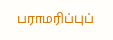பராமரிப்புப்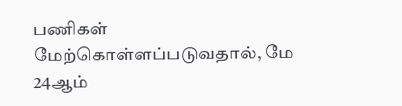பணிகள் மேற்கொள்ளப்படுவதால், மே 24ஆம்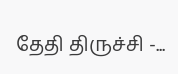தேதி திருச்சி -...